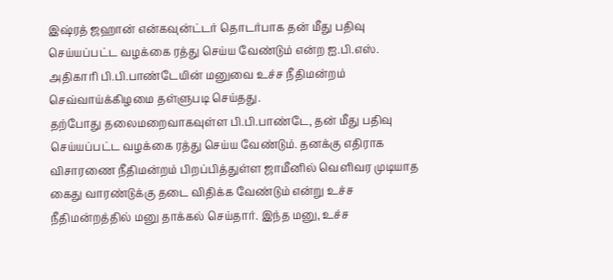இஷ்ரத் ஜஹான் என்கவுன்ட்டர் தொடர்பாக தன் மீது பதிவு செய்யப்பட்ட வழக்கை ரத்து செய்ய வேண்டும் என்ற ஐ.பி.எஸ். அதிகாரி பி.பி.பாண்டேயின் மனுவை உச்ச நீதிமன்றம் செவ்வாய்க்கிழமை தள்ளுபடி செய்தது.
தற்போது தலைமறைவாகவுள்ள பி.பி.பாண்டே, தன் மீது பதிவு செய்யப்பட்ட வழக்கை ரத்து செய்ய வேண்டும். தனக்கு எதிராக விசாரணை நீதிமன்றம் பிறப்பித்துள்ள ஜாமீனில் வெளிவர முடியாத கைது வாரண்டுக்கு தடை விதிக்க வேண்டும் என்று உச்ச நீதிமன்றத்தில் மனு தாக்கல் செய்தார். இந்த மனு, உச்ச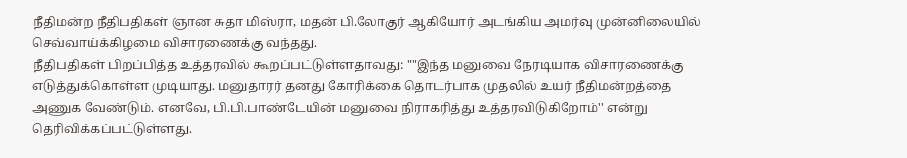நீதிமன்ற நீதிபதிகள் ஞான சுதா மிஸ்ரா, மதன் பி.லோகுர் ஆகியோர் அடங்கிய அமர்வு முன்னிலையில் செவ்வாய்க்கிழமை விசாரணைக்கு வந்தது.
நீதிபதிகள் பிறப்பித்த உத்தரவில் கூறப்பட்டுள்ளதாவது: ""இந்த மனுவை நேரடியாக விசாரணைக்கு எடுத்துக்கொள்ள முடியாது. மனுதாரர் தனது கோரிக்கை தொடர்பாக முதலில் உயர் நீதிமன்றத்தை அணுக வேண்டும். எனவே, பி.பி.பாண்டேயின் மனுவை நிராகரித்து உத்தரவிடுகிறோம்'' என்று தெரிவிக்கப்பட்டுள்ளது.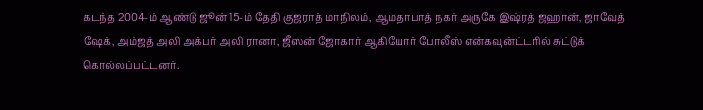கடந்த 2004-ம் ஆண்டு ஜூன் 15-ம் தேதி குஜராத் மாநிலம், ஆமதாபாத் நகர் அருகே இஷ்ரத் ஜஹான், ஜாவேத் ஷேக், அம்ஜத் அலி அக்பர் அலி ரானா, ஜீஸன் ஜோகார் ஆகியோர் போலீஸ் என்கவுன்ட்டரில் சுட்டுக் கொல்லப்பட்டனர்.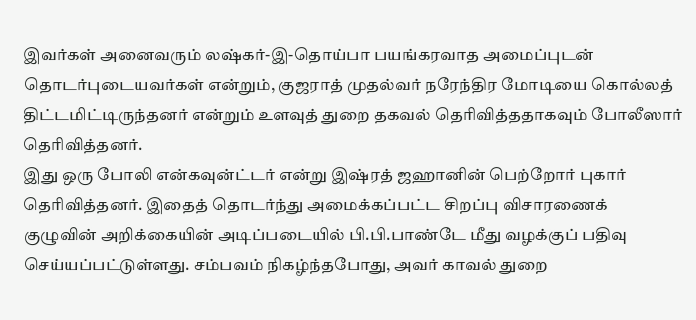இவர்கள் அனைவரும் லஷ்கர்-இ-தொய்பா பயங்கரவாத அமைப்புடன் தொடர்புடையவர்கள் என்றும், குஜராத் முதல்வர் நரேந்திர மோடியை கொல்லத் திட்டமிட்டிருந்தனர் என்றும் உளவுத் துறை தகவல் தெரிவித்ததாகவும் போலீஸார் தெரிவித்தனர்.
இது ஒரு போலி என்கவுன்ட்டர் என்று இஷ்ரத் ஜஹானின் பெற்றோர் புகார் தெரிவித்தனர். இதைத் தொடர்ந்து அமைக்கப்பட்ட சிறப்பு விசாரணைக் குழுவின் அறிக்கையின் அடிப்படையில் பி.பி.பாண்டே மீது வழக்குப் பதிவு செய்யப்பட்டுள்ளது. சம்பவம் நிகழ்ந்தபோது, அவர் காவல் துறை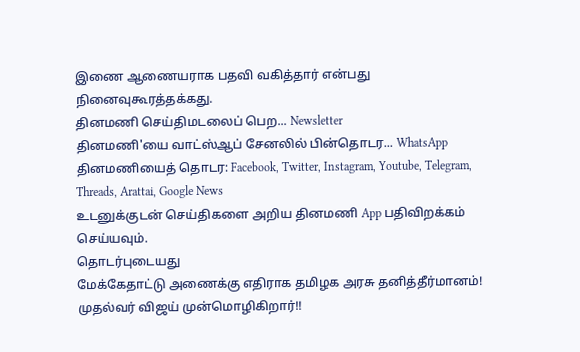இணை ஆணையராக பதவி வகித்தார் என்பது நினைவுகூரத்தக்கது.
தினமணி செய்திமடலைப் பெற... Newsletter
தினமணி'யை வாட்ஸ்ஆப் சேனலில் பின்தொடர... WhatsApp
தினமணியைத் தொடர: Facebook, Twitter, Instagram, Youtube, Telegram, Threads, Arattai, Google News
உடனுக்குடன் செய்திகளை அறிய தினமணி App பதிவிறக்கம் செய்யவும்.
தொடர்புடையது
மேக்கேதாட்டு அணைக்கு எதிராக தமிழக அரசு தனித்தீர்மானம்! முதல்வர் விஜய் முன்மொழிகிறார்!!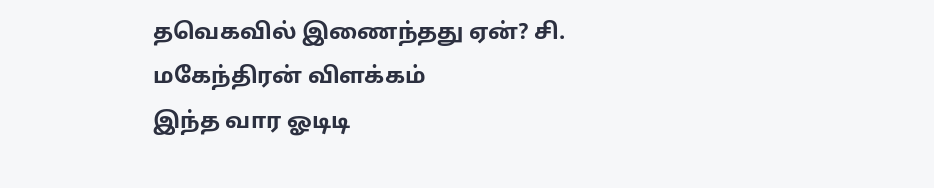தவெகவில் இணைந்தது ஏன்? சி. மகேந்திரன் விளக்கம்
இந்த வார ஓடிடி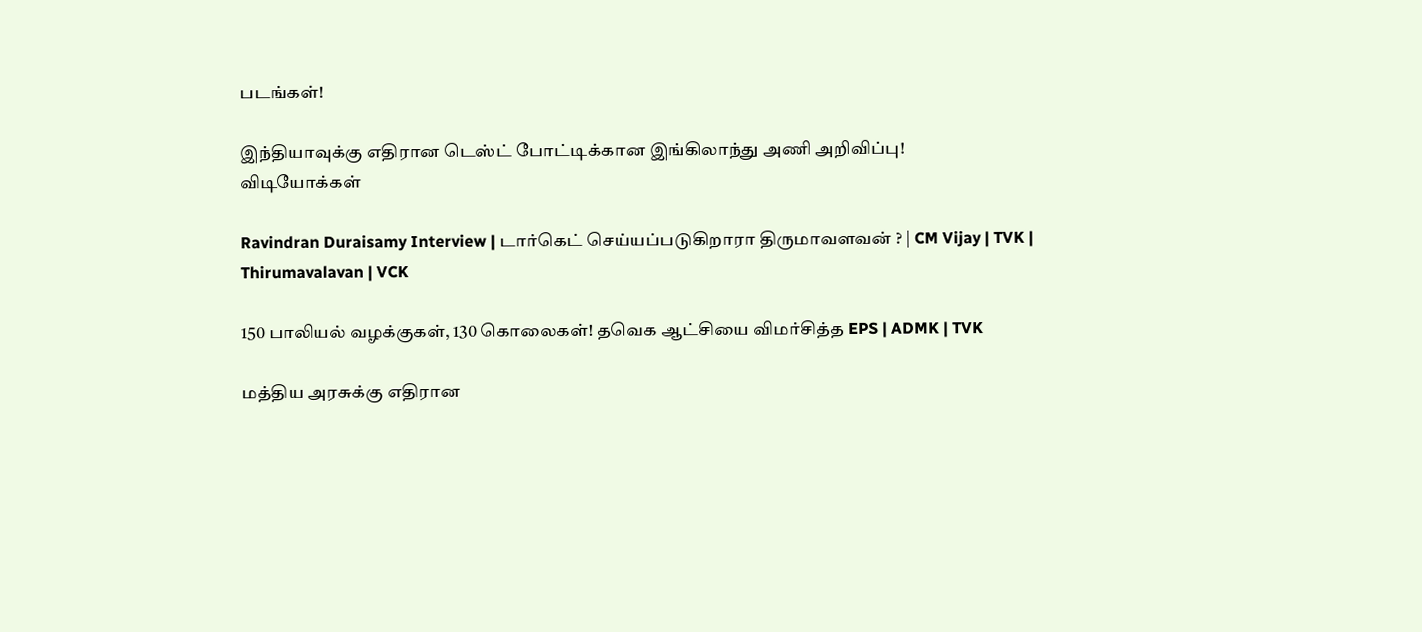படங்கள்!

இந்தியாவுக்கு எதிரான டெஸ்ட் போட்டிக்கான இங்கிலாந்து அணி அறிவிப்பு!
விடியோக்கள்

Ravindran Duraisamy Interview | டார்கெட் செய்யப்படுகிறாரா திருமாவளவன் ? | CM Vijay | TVK | Thirumavalavan | VCK

150 பாலியல் வழக்குகள், 130 கொலைகள்! தவெக ஆட்சியை விமர்சித்த EPS | ADMK | TVK

மத்திய அரசுக்கு எதிரான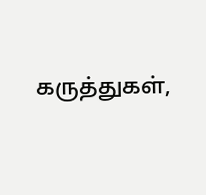கருத்துகள்,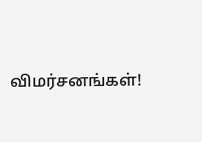விமர்சனங்கள்!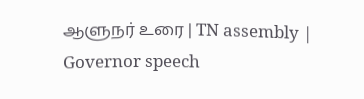ஆளுநர் உரை | TN assembly | Governor speech